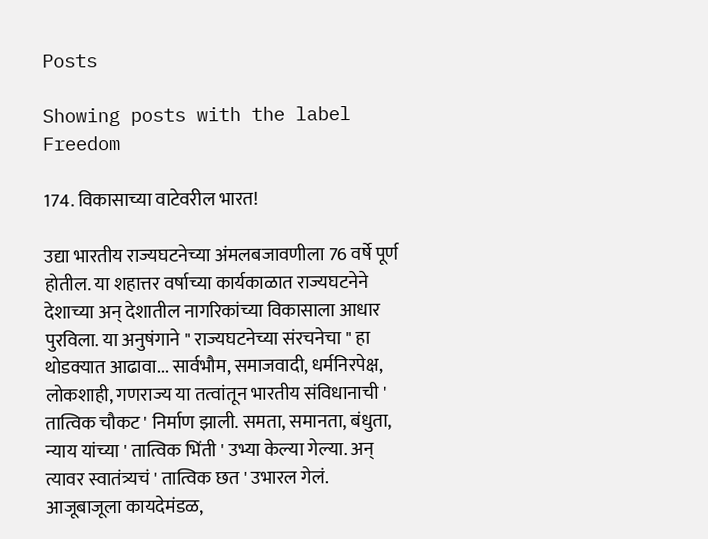Posts

Showing posts with the label Freedom

174. विकासाच्या वाटेवरील भारत!

उद्या भारतीय राज्यघटनेच्या अंमलबजावणीला 76 वर्षे पूर्ण होतील. या शहात्तर वर्षाच्या कार्यकाळात राज्यघटनेने देशाच्या अन् देशातील नागरिकांच्या विकासाला आधार पुरविला. या अनुषंगाने " राज्यघटनेच्या संरचनेचा " हा थोडक्यात आढावा... सार्वभौम, समाजवादी, धर्मनिरपेक्ष, लोकशाही, गणराज्य या तत्वांतून भारतीय संविधानाची ' तात्विक चौकट ' निर्माण झाली. समता, समानता, बंधुता, न्याय यांच्या ' तात्विक भिंती ' उभ्या केल्या गेल्या. अन् त्यावर स्वातंत्र्यचं ' तात्विक छत ' उभारल गेलं. आजूबाजूला कायदेमंडळ,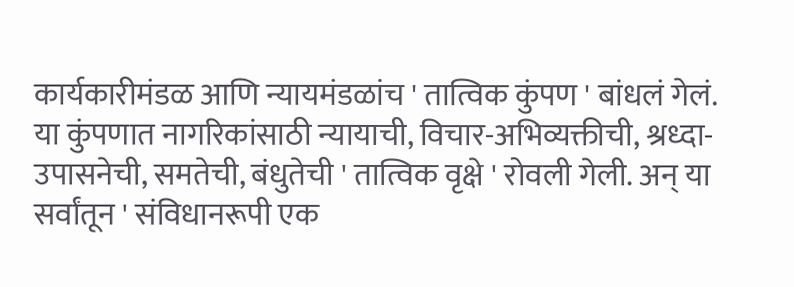कार्यकारीमंडळ आणि न्यायमंडळांच ' तात्विक कुंपण ' बांधलं गेलं. या कुंपणात नागरिकांसाठी न्यायाची, विचार-अभिव्यक्तीची, श्रध्दा-उपासनेची, समतेची, बंधुतेची ' तात्विक वृक्षे ' रोवली गेली. अन् या सर्वांतून ' संविधानरूपी एक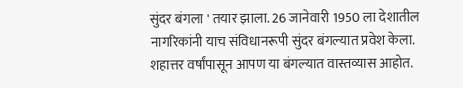सुंदर बंगला ' तयार झाला. 26 जानेवारी 1950 ला देशातील नागरिकांनी याच संविधानरूपी सुंदर बंगल्यात प्रवेश केला. शहात्तर वर्षांपासून आपण या बंगल्यात वास्तव्यास आहोत.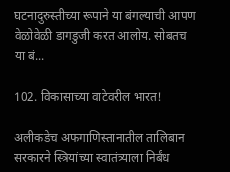घटनादुरुस्तीच्या रूपाने या बंगल्याची आपण वेळोवेळी डागडुजी करत आलोय. सोबतच या बं...

102. विकासाच्या वाटेवरील भारत!

अलीकडेच अफगाणिस्तानातील तालिबान सरकारने स्त्रियांच्या स्वातंत्र्याला निर्बंध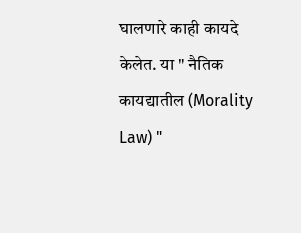घालणारे काही कायदे केलेत. या " नैतिक कायद्यातील (Morality Law) "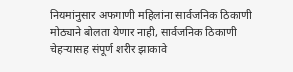नियमांनुसार अफगाणी महिलांना सार्वजनिक ठिकाणी मोठ्याने बोलता येणार नाही, सार्वजनिक ठिकाणी चेहऱ्यासह संपूर्ण शरीर झाकावे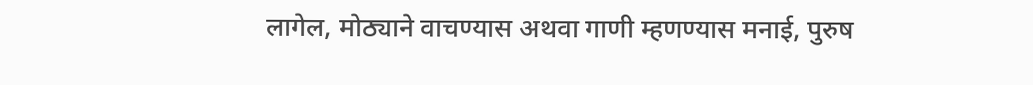लागेल, मोठ्याने वाचण्यास अथवा गाणी म्हणण्यास मनाई, पुरुष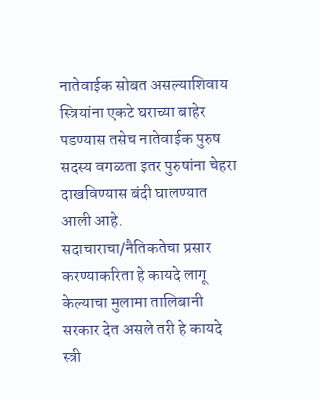नातेवाईक सोबत असल्याशिवाय स्त्रियांना एकटे घराच्या बाहेर पडण्यास तसेच नातेवाईक पुरुष सदस्य वगळता इतर पुरुषांना चेहरा दाखविण्यास बंदी घालण्यात आली आहे. सदाचाराचा/नैतिकतेचा प्रसार करण्याकरिता हे कायदे लागू केल्याचा मुलामा तालिबानी सरकार देत असले तरी हे कायदे स्त्री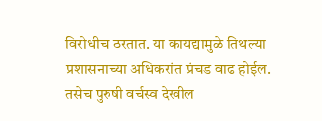विरोधीच ठरतात. या कायद्यामुळे तिथल्या प्रशासनाच्या अधिकरांत प्रंचड वाढ होईल. तसेच पुरुषी वर्चस्व देखील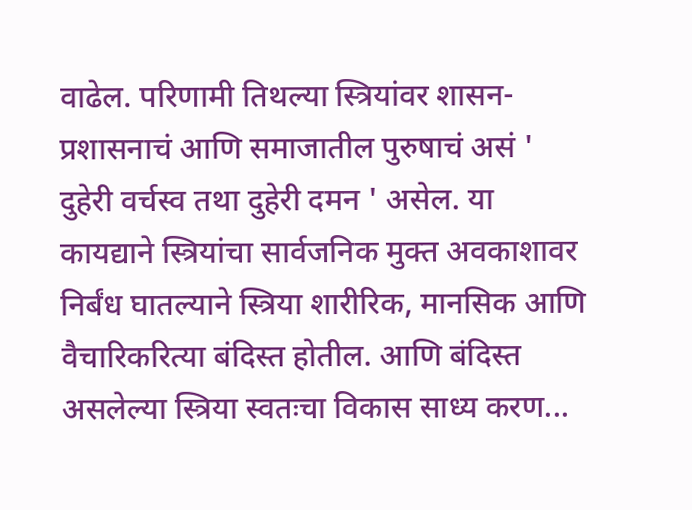वाढेल. परिणामी तिथल्या स्त्रियांवर शासन-प्रशासनाचं आणि समाजातील पुरुषाचं असं ' दुहेरी वर्चस्व तथा दुहेरी दमन ' असेल. या कायद्याने स्त्रियांचा सार्वजनिक मुक्त अवकाशावर निर्बंध घातल्याने स्त्रिया शारीरिक, मानसिक आणि वैचारिकरित्या बंदिस्त होतील. आणि बंदिस्त असलेल्या स्त्रिया स्वतःचा विकास साध्य करण...